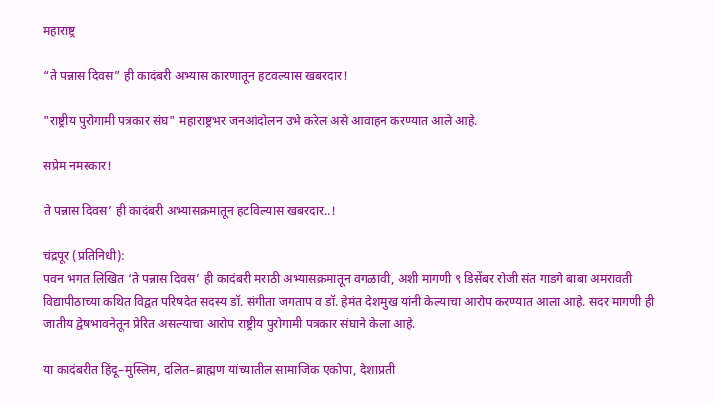महाराष्ट्र

“ते पन्नास दिवस” ही कादंबरी अभ्यास कारणातून हटवल्यास खबरदार!

"राष्ट्रीय पुरोगामी पत्रकार संघ" महाराष्ट्रभर जनआंदोलन उभे करेल असे आवाहन करण्यात आले आहे.

सप्रेम नमस्कार!

ते पन्नास दिवस’ ही कादंबरी अभ्यासक्रमातून हटविल्यास खबरदार..!

चंद्रपूर (प्रतिनिधी):
पवन भगत लिखित ‘ते पन्नास दिवस’ ही कादंबरी मराठी अभ्यासक्रमातून वगळावी, अशी मागणी ९ डिसेंबर रोजी संत गाडगे बाबा अमरावती विद्यापीठाच्या कथित विद्वत परिषदेत सदस्य डॉ. संगीता जगताप व डॉ. हेमंत देशमुख यांनी केल्याचा आरोप करण्यात आला आहे. सदर मागणी ही जातीय द्वेषभावनेतून प्रेरित असल्याचा आरोप राष्ट्रीय पुरोगामी पत्रकार संघाने केला आहे.

या कादंबरीत हिंदू–मुस्लिम, दलित–ब्राह्मण यांच्यातील सामाजिक एकोपा, देशाप्रती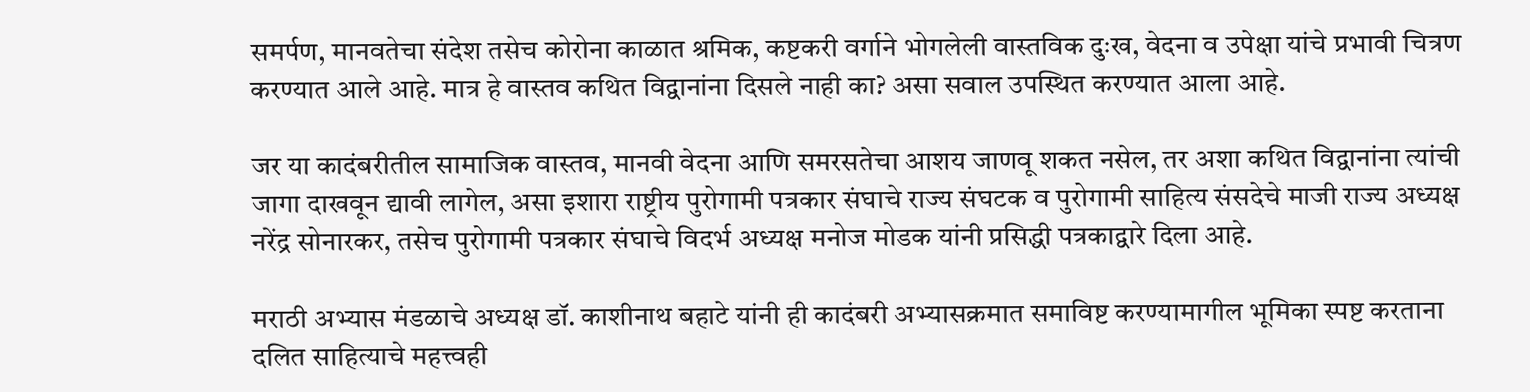समर्पण, मानवतेचा संदेश तसेच कोरोना काळात श्रमिक, कष्टकरी वर्गाने भोगलेली वास्तविक दुःख, वेदना व उपेक्षा यांचे प्रभावी चित्रण करण्यात आले आहे. मात्र हे वास्तव कथित विद्वानांना दिसले नाही का? असा सवाल उपस्थित करण्यात आला आहे.

जर या कादंबरीतील सामाजिक वास्तव, मानवी वेदना आणि समरसतेचा आशय जाणवू शकत नसेल, तर अशा कथित विद्वानांना त्यांची जागा दाखवून द्यावी लागेल, असा इशारा राष्ट्रीय पुरोगामी पत्रकार संघाचे राज्य संघटक व पुरोगामी साहित्य संसदेचे माजी राज्य अध्यक्ष नरेंद्र सोनारकर, तसेच पुरोगामी पत्रकार संघाचे विदर्भ अध्यक्ष मनोज मोडक यांनी प्रसिद्धी पत्रकाद्वारे दिला आहे.

मराठी अभ्यास मंडळाचे अध्यक्ष डॉ. काशीनाथ बहाटे यांनी ही कादंबरी अभ्यासक्रमात समाविष्ट करण्यामागील भूमिका स्पष्ट करताना दलित साहित्याचे महत्त्वही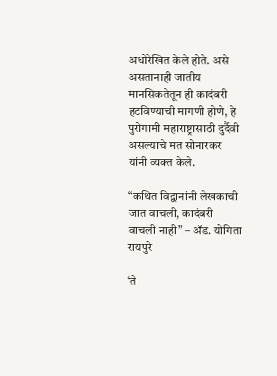अधोरेखित केले होते. असे असतानाही जातीय मानसिकतेतून ही कादंबरी हटविण्याची मागणी होणे, हे पुरोगामी महाराष्ट्रासाठी दुर्दैवी असल्याचे मत सोनारकर यांनी व्यक्त केले.

“कथित विद्वानांनी लेखकाची जात वाचली, कादंबरी वाचली नाही” – ॲड. योगिता रायपुरे

‘ते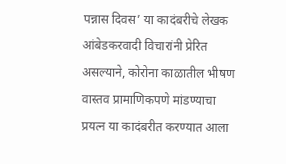पन्नास दिवस’ या कादंबरीचे लेखक आंबेडकरवादी विचारांनी प्रेरित असल्याने, कोरोना काळातील भीषण वास्तव प्रामाणिकपणे मांडण्याचा प्रयत्न या कादंबरीत करण्यात आला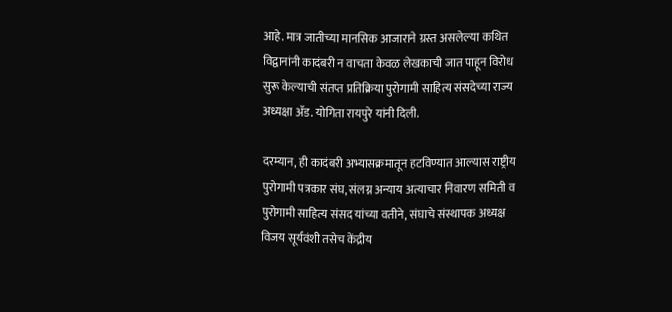आहे. मात्र जातीच्या मानसिक आजाराने ग्रस्त असलेल्या कथित विद्वानांनी कादंबरी न वाचता केवळ लेखकाची जात पाहून विरोध सुरू केल्याची संतप्त प्रतिक्रिया पुरोगामी साहित्य संसदेच्या राज्य अध्यक्षा ॲड. योगिता रायपुरे यांनी दिली.

दरम्यान, ही कादंबरी अभ्यासक्रमातून हटविण्यात आल्यास राष्ट्रीय पुरोगामी पत्रकार संघ, संलग्न अन्याय अत्याचार निवारण समिती व पुरोगामी साहित्य संसद यांच्या वतीने, संघाचे संस्थापक अध्यक्ष विजय सूर्यवंशी तसेच केंद्रीय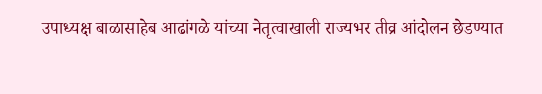उपाध्यक्ष बाळासाहेब आढांगळे यांच्या नेतृत्वाखाली राज्यभर तीव्र आंदोलन छेडण्यात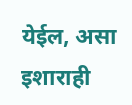येईल, असा इशाराही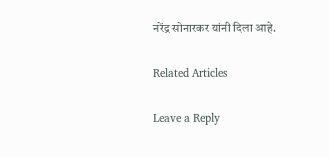नरेंद्र सोनारकर यांनी दिला आहे.

Related Articles

Leave a Reply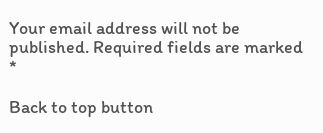Your email address will not be published. Required fields are marked *

Back to top button